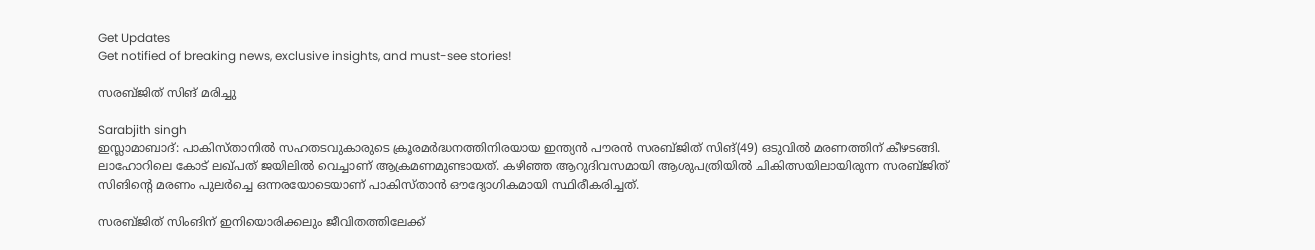Get Updates
Get notified of breaking news, exclusive insights, and must-see stories!

സരബ്ജിത് സിങ് മരിച്ചു

Sarabjith singh
ഇസ്ലാമാബാദ്: പാകിസ്താനില്‍ സഹതടവുകാരുടെ ക്രൂരമര്‍ദ്ധനത്തിനിരയായ ഇന്ത്യന്‍ പൗരന്‍ സരബ്ജിത് സിങ്(49) ഒടുവില്‍ മരണത്തിന് കീഴടങ്ങി. ലാഹോറിലെ കോട് ലഖ്പത് ജയിലില്‍ വെച്ചാണ് ആക്രമണമുണ്ടായത്. കഴിഞ്ഞ ആറുദിവസമായി ആശുപത്രിയില്‍ ചികിത്സയിലായിരുന്ന സരബ്ജിത് സിങിന്റെ മരണം പുലര്‍ച്ചെ ഒന്നരയോടെയാണ് പാകിസ്താന്‍ ഔദ്യോഗികമായി സ്ഥിരീകരിച്ചത്.

സരബ്ജിത് സിംങിന് ഇനിയൊരിക്കലും ജീവിതത്തിലേക്ക്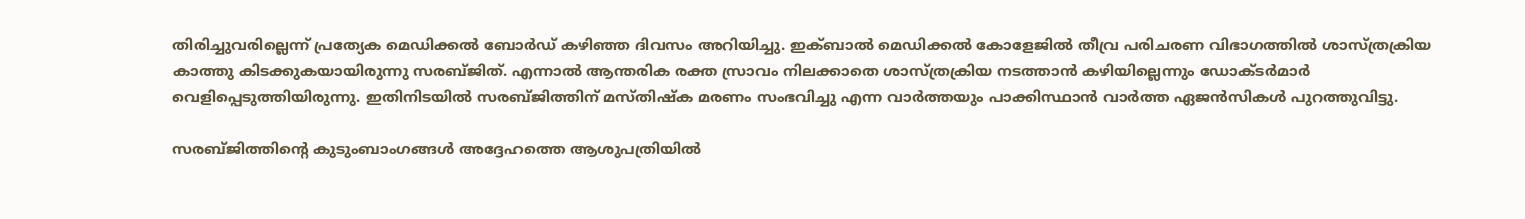തിരിച്ചുവരില്ലെന്ന് പ്രത്യേക മെഡിക്കല്‍ ബോര്‍ഡ് കഴിഞ്ഞ ദിവസം അറിയിച്ചു. ഇക്ബാല്‍ മെഡിക്കല്‍ കോളേജില്‍ തീവ്ര പരിചരണ വിഭാഗത്തില്‍ ശാസ്ത്രക്രിയ കാത്തു കിടക്കുകയായിരുന്നു സരബ്ജിത്. എന്നാല്‍ ആന്തരിക രക്ത സ്രാവം നിലക്കാതെ ശാസ്ത്രക്രിയ നടത്താന്‍ കഴിയില്ലെന്നും ഡോക്ടര്‍മാര്‍ വെളിപ്പെടുത്തിയിരുന്നു. ഇതിനിടയില്‍ സരബ്ജിത്തിന് മസ്തിഷ്‌ക മരണം സംഭവിച്ചു എന്ന വാര്‍ത്തയും പാക്കിസ്ഥാന്‍ വാര്‍ത്ത ഏജന്‍സികള്‍ പുറത്തുവിട്ടു.

സരബ്ജിത്തിന്റെ കുടുംബാംഗങ്ങള്‍ അദ്ദേഹത്തെ ആശുപത്രിയില്‍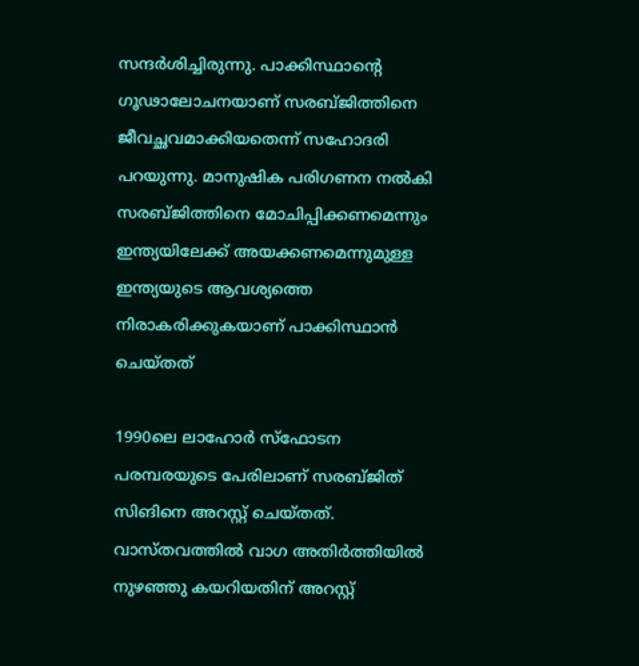സന്ദര്‍ശിച്ചിരുന്നു. പാക്കിസ്ഥാന്റെ ഗൂഢാലോചനയാണ് സരബ്ജിത്തിനെ ജീവച്ഛവമാക്കിയതെന്ന് സഹോദരി പറയുന്നു. മാനുഷിക പരിഗണന നല്‍കി സരബ്ജിത്തിനെ മോചിപ്പിക്കണമെന്നും ഇന്ത്യയിലേക്ക് അയക്കണമെന്നുമുള്ള ഇന്ത്യയുടെ ആവശ്യത്തെ നിരാകരിക്കുകയാണ് പാക്കിസ്ഥാന്‍ ചെയ്തത്

1990ലെ ലാഹോര്‍ സ്‌ഫോടന പരമ്പരയുടെ പേരിലാണ് സരബ്ജിത് സിങിനെ അറസ്റ്റ് ചെയ്തത്. വാസ്തവത്തില്‍ വാഗ അതിര്‍ത്തിയില്‍ നുഴഞ്ഞു കയറിയതിന് അറസ്റ്റ്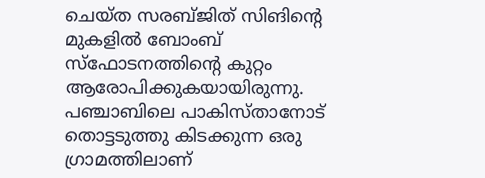ചെയ്ത സരബ്ജിത് സിങിന്റെ മുകളില്‍ ബോംബ് സ്‌ഫോടനത്തിന്റെ കുറ്റം ആരോപിക്കുകയായിരുന്നു. പഞ്ചാബിലെ പാകിസ്താനോട് തൊട്ടടുത്തു കിടക്കുന്ന ഒരു ഗ്രാമത്തിലാണ്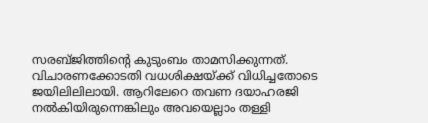സരബ്ജിത്തിന്റെ കുടുംബം താമസിക്കുന്നത്. വിചാരണക്കോടതി വധശിക്ഷയ്ക്ക് വിധിച്ചതോടെ ജയിലിലിലായി. ആറിലേറെ തവണ ദയാഹരജി നല്‍കിയിരുന്നെങ്കിലും അവയെല്ലാം തള്ളി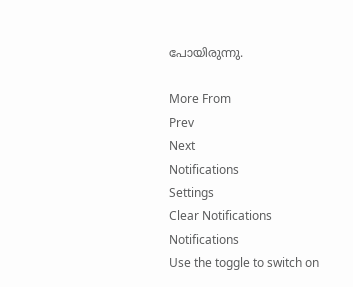പോയിരുന്നു.

More From
Prev
Next
Notifications
Settings
Clear Notifications
Notifications
Use the toggle to switch on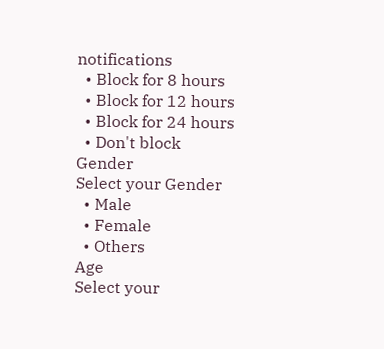notifications
  • Block for 8 hours
  • Block for 12 hours
  • Block for 24 hours
  • Don't block
Gender
Select your Gender
  • Male
  • Female
  • Others
Age
Select your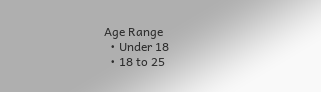Age Range
  • Under 18
  • 18 to 25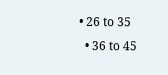• 26 to 35
  • 36 to 45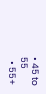• 45 to 55
  • 55+